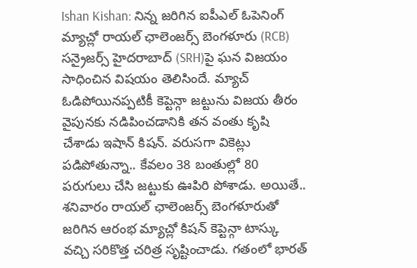Ishan Kishan: నిన్న జరిగిన ఐపీఎల్ ఓపెనింగ్ మ్యాచ్లో రాయల్ ఛాలెంజర్స్ బెంగళూరు (RCB) సన్రైజర్స్ హైదరాబాద్ (SRH)పై ఘన విజయం సాధించిన విషయం తెలిసిందే. మ్యాచ్ ఓడిపోయినప్పటికీ కెప్టెన్గా జట్టును విజయ తీరం వైపునకు నడిపించడానికి తన వంతు కృషి చేశాడు ఇషాన్ కిషన్. వరుసగా వికెట్లు పడిపోతున్నా.. కేవలం 38 బంతుల్లో 80 పరుగులు చేసి జట్టుకు ఊపిరి పోశాడు. అయితే.. శనివారం రాయల్ ఛాలెంజర్స్ బెంగళూరుతో జరిగిన ఆరంభ మ్యాచ్లో కిషన్ కెప్టెన్గా టాస్కు వచ్చి సరికొత్త చరిత్ర సృష్టించాడు. గతంలో భారత్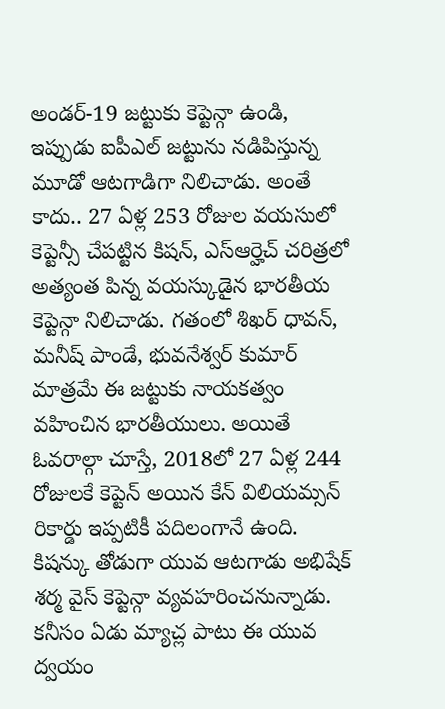అండర్-19 జట్టుకు కెప్టెన్గా ఉండి, ఇప్పుడు ఐపీఎల్ జట్టును నడిపిస్తున్న మూడో ఆటగాడిగా నిలిచాడు. అంతే కాదు.. 27 ఏళ్ల 253 రోజుల వయసులో కెప్టెన్సీ చేపట్టిన కిషన్, ఎస్ఆర్హెచ్ చరిత్రలో అత్యంత పిన్న వయస్కుడైన భారతీయ కెప్టెన్గా నిలిచాడు. గతంలో శిఖర్ ధావన్, మనీష్ పాండే, భువనేశ్వర్ కుమార్ మాత్రమే ఈ జట్టుకు నాయకత్వం వహించిన భారతీయులు. అయితే ఓవరాల్గా చూస్తే, 2018లో 27 ఏళ్ల 244 రోజులకే కెప్టెన్ అయిన కేన్ విలియమ్సన్ రికార్డు ఇప్పటికీ పదిలంగానే ఉంది. కిషన్కు తోడుగా యువ ఆటగాడు అభిషేక్ శర్మ వైస్ కెప్టెన్గా వ్యవహరించనున్నాడు. కనీసం ఏడు మ్యాచ్ల పాటు ఈ యువ ద్వయం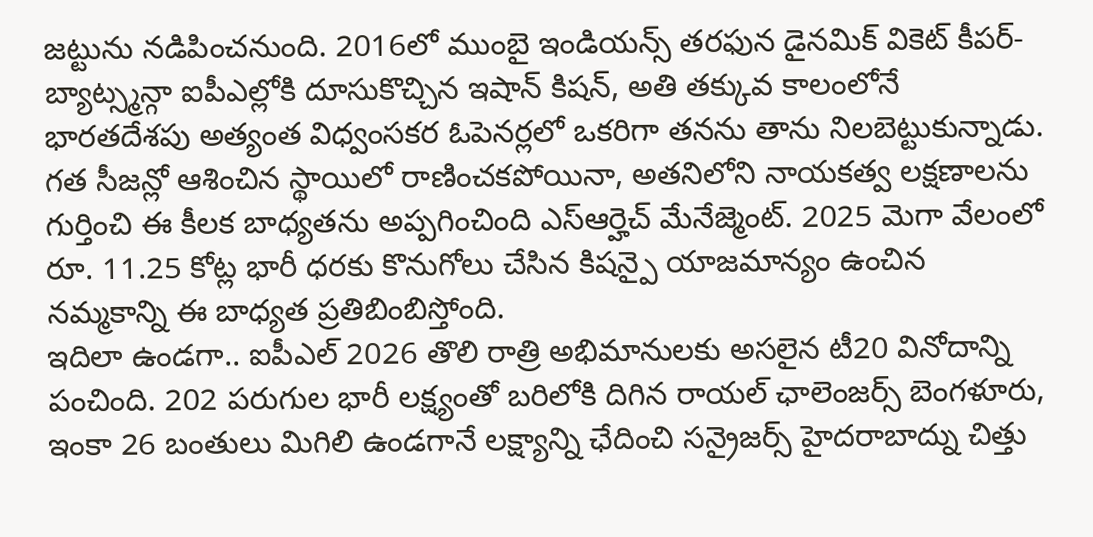జట్టును నడిపించనుంది. 2016లో ముంబై ఇండియన్స్ తరఫున డైనమిక్ వికెట్ కీపర్-బ్యాట్స్మన్గా ఐపీఎల్లోకి దూసుకొచ్చిన ఇషాన్ కిషన్, అతి తక్కువ కాలంలోనే భారతదేశపు అత్యంత విధ్వంసకర ఓపెనర్లలో ఒకరిగా తనను తాను నిలబెట్టుకున్నాడు. గత సీజన్లో ఆశించిన స్థాయిలో రాణించకపోయినా, అతనిలోని నాయకత్వ లక్షణాలను గుర్తించి ఈ కీలక బాధ్యతను అప్పగించింది ఎస్ఆర్హెచ్ మేనేజ్మెంట్. 2025 మెగా వేలంలో రూ. 11.25 కోట్ల భారీ ధరకు కొనుగోలు చేసిన కిషన్పై యాజమాన్యం ఉంచిన నమ్మకాన్ని ఈ బాధ్యత ప్రతిబింబిస్తోంది.
ఇదిలా ఉండగా.. ఐపీఎల్ 2026 తొలి రాత్రి అభిమానులకు అసలైన టీ20 వినోదాన్ని పంచింది. 202 పరుగుల భారీ లక్ష్యంతో బరిలోకి దిగిన రాయల్ ఛాలెంజర్స్ బెంగళూరు, ఇంకా 26 బంతులు మిగిలి ఉండగానే లక్ష్యాన్ని ఛేదించి సన్రైజర్స్ హైదరాబాద్ను చిత్తు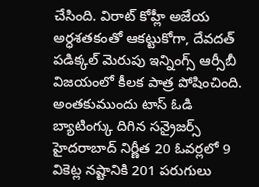చేసింది. విరాట్ కోహ్లీ అజేయ అర్ధశతకంతో ఆకట్టుకోగా, దేవదత్ పడిక్కల్ మెరుపు ఇన్నింగ్స్ ఆర్సీబీ విజయంలో కీలక పాత్ర పోషించింది. అంతకుముందు టాస్ ఓడి బ్యాటింగ్కు దిగిన సన్రైజర్స్ హైదరాబాద్ నిర్ణీత 20 ఓవర్లలో 9 వికెట్ల నష్టానికి 201 పరుగులు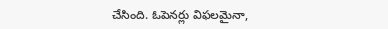చేసింది. ఓపెనర్లు విఫలమైనా,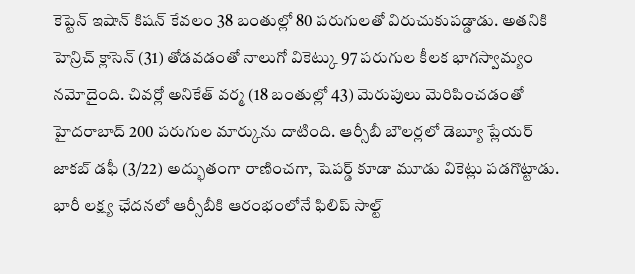కెప్టెన్ ఇషాన్ కిషన్ కేవలం 38 బంతుల్లో 80 పరుగులతో విరుచుకుపడ్డాడు. అతనికి హెన్రిచ్ క్లాసెన్ (31) తోడవడంతో నాలుగో వికెట్కు 97 పరుగుల కీలక భాగస్వామ్యం నమోదైంది. చివర్లో అనికేత్ వర్మ (18 బంతుల్లో 43) మెరుపులు మెరిపించడంతో హైదరాబాద్ 200 పరుగుల మార్కును దాటింది. ఆర్సీబీ బౌలర్లలో డెబ్యూ ప్లేయర్ జాకబ్ డఫీ (3/22) అద్భుతంగా రాణించగా, షెపర్డ్ కూడా మూడు వికెట్లు పడగొట్టాడు. భారీ లక్ష్య ఛేదనలో ఆర్సీబీకి ఆరంభంలోనే ఫిలిప్ సాల్ట్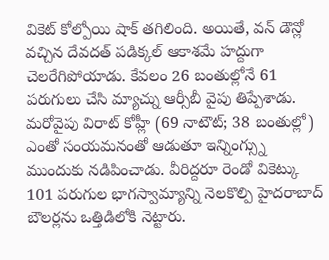వికెట్ కోల్పోయి షాక్ తగిలింది. అయితే, వన్ డౌన్లో వచ్చిన దేవదత్ పడిక్కల్ ఆకాశమే హద్దుగా చెలరేగిపోయాడు. కేవలం 26 బంతుల్లోనే 61 పరుగులు చేసి మ్యాచ్ను ఆర్సీబీ వైపు తిప్పేశాడు. మరోవైపు విరాట్ కోహ్లీ (69 నాటౌట్; 38 బంతుల్లో) ఎంతో సంయమనంతో ఆడుతూ ఇన్నింగ్స్ను ముందుకు నడిపించాడు. వీరిద్దరూ రెండో వికెట్కు 101 పరుగుల భాగస్వామ్యాన్ని నెలకొల్పి హైదరాబాద్ బౌలర్లను ఒత్తిడిలోకి నెట్టారు.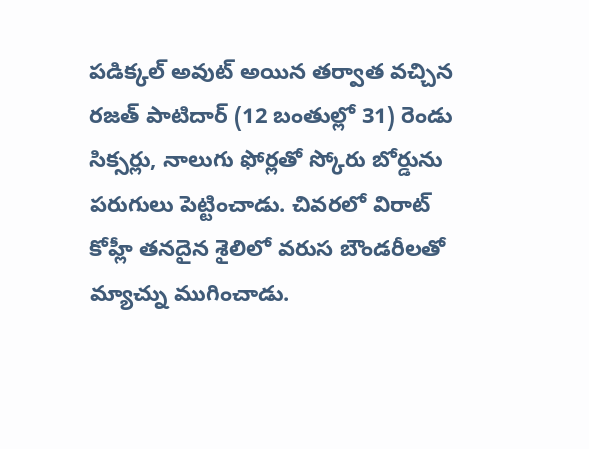పడిక్కల్ అవుట్ అయిన తర్వాత వచ్చిన రజత్ పాటిదార్ (12 బంతుల్లో 31) రెండు సిక్సర్లు, నాలుగు ఫోర్లతో స్కోరు బోర్డును పరుగులు పెట్టించాడు. చివరలో విరాట్ కోహ్లీ తనదైన శైలిలో వరుస బౌండరీలతో మ్యాచ్ను ముగించాడు.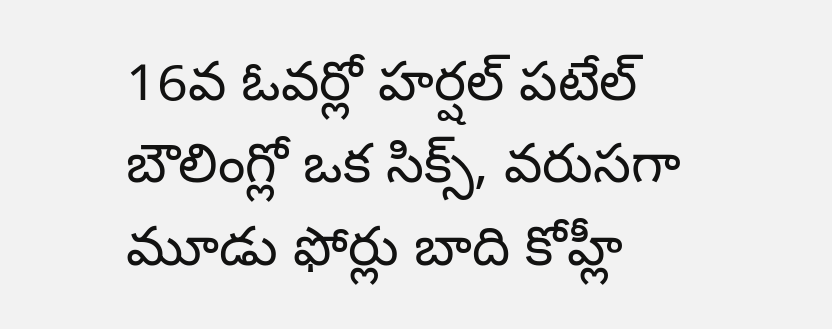16వ ఓవర్లో హర్షల్ పటేల్ బౌలింగ్లో ఒక సిక్స్, వరుసగా మూడు ఫోర్లు బాది కోహ్లీ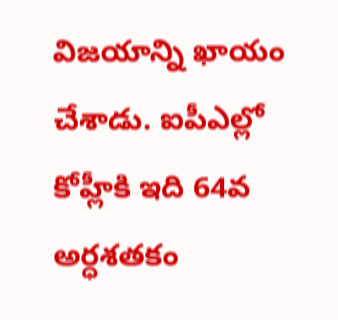విజయాన్ని ఖాయం చేశాడు. ఐపీఎల్లో కోహ్లీకి ఇది 64వ అర్ధశతకం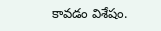కావడం విశేషం.